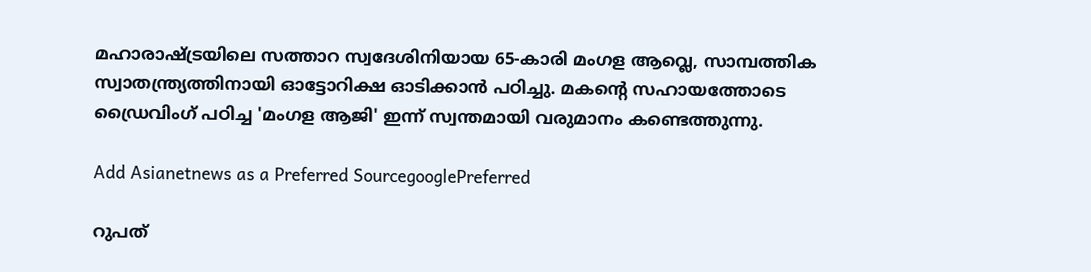മഹാരാഷ്ട്രയിലെ സത്താറ സ്വദേശിനിയായ 65-കാരി മംഗള ആവ്ലെ, സാമ്പത്തിക സ്വാതന്ത്ര്യത്തിനായി ഓട്ടോറിക്ഷ ഓടിക്കാൻ പഠിച്ചു. മകന്റെ സഹായത്തോടെ ഡ്രൈവിംഗ് പഠിച്ച 'മംഗള ആജി' ഇന്ന് സ്വന്തമായി വരുമാനം കണ്ടെത്തുന്നു.

Add Asianetnews as a Preferred SourcegooglePreferred

റുപത്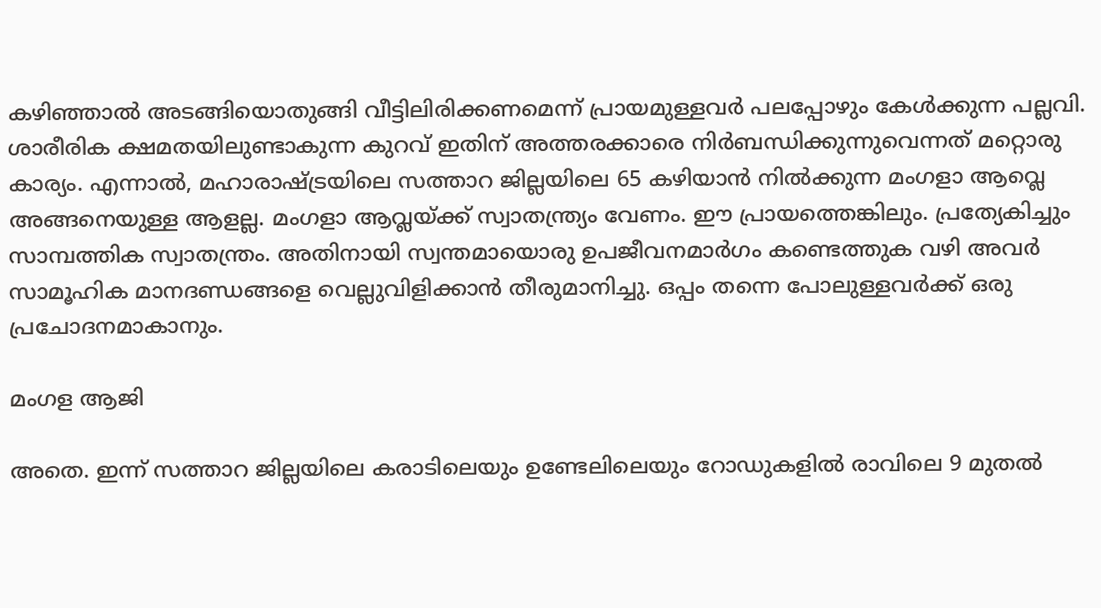കഴിഞ്ഞാൽ അടങ്ങിയൊതുങ്ങി വീട്ടിലിരിക്കണമെന്ന് പ്രായമുള്ളവ‍ർ പലപ്പോഴും കേൾക്കുന്ന പല്ലവി. ശാരീരിക ക്ഷമതയിലുണ്ടാകുന്ന കുറവ് ഇതിന് അത്തരക്കാരെ നിർബന്ധിക്കുന്നുവെന്നത് മറ്റൊരു കാര്യം. എന്നാൽ, മഹാരാഷ്ട്രയിലെ സത്താറ ജില്ലയിലെ 65 കഴിയാൻ നിൽക്കുന്ന മംഗളാ ആവ്ലെ അങ്ങനെയുള്ള ആളല്ല. മംഗളാ ആവ്ലയ്ക്ക് സ്വാതന്ത്ര്യം വേണം. ഈ പ്രായത്തെങ്കിലും. പ്രത്യേകിച്ചും സാമ്പത്തിക സ്വാതന്ത്രം. അതിനായി സ്വന്തമായൊരു ഉപജീവനമാർഗം കണ്ടെത്തുക വഴി അവർ സാമൂഹിക മാനദണ്ഡങ്ങളെ വെല്ലുവിളിക്കാൻ തീരുമാനിച്ചു. ഒപ്പം തന്നെ പോലുള്ളവർക്ക് ഒരു പ്രചോദനമാകാനും.

മംഗള ആജി

അതെ. ഇന്ന് സത്താറ ജില്ലയിലെ കരാടിലെയും ഉണ്ടേലിലെയും റോഡുകളിൽ രാവിലെ 9 മുതൽ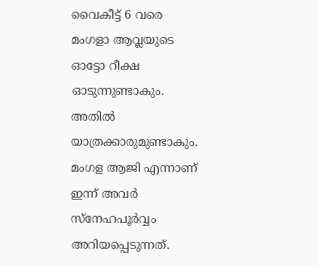വൈകീട്ട് 6 വരെ മംഗളാ ആവ്ലയുടെ ഓട്ടോ റീക്ഷ ഓടുന്നുണ്ടാകും. അതിൽ യാത്രക്കാരുമുണ്ടാകും. മംഗള ആജി എന്നാണ് ഇന്ന് അവർ സ്നേഹപൂർവ്വം അറിയപ്പെടുന്നത്.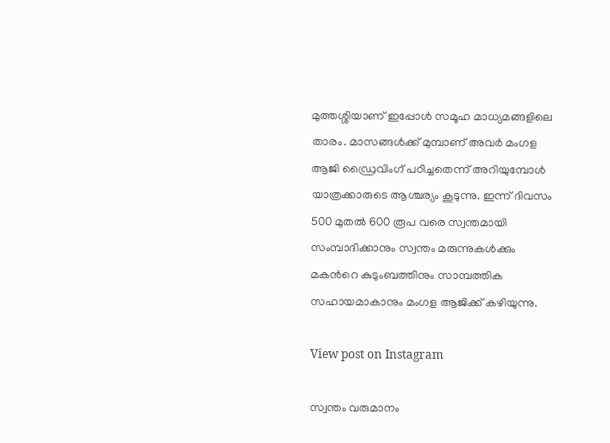മുത്തശ്ശിയാണ് ഇപ്പോൾ സമൂഹ മാധ്യമങ്ങളിലെ താരം. മാസങ്ങൾക്ക് മുമ്പാണ് അവ‍ർ മംഗള ആജി ഡ്രൈവിംഗ് പഠിച്ചതെന്ന് അറിയുമ്പോൾ യാത്രക്കാരുടെ ആശ്ചര്യം കൂടുന്നു. ഇന്ന് ദിവസം 500 മുതൽ 600 രൂപ വരെ സ്വന്തമായി സംമ്പാദിക്കാനും സ്വന്തം മരുന്നുകൾക്കും മകന്‍റെ കുടുംബത്തിനും സാമ്പത്തിക സഹായമാകാനും മംഗള ആജിക്ക് കഴിയുന്നു.

View post on Instagram

സ്വന്തം വരുമാനം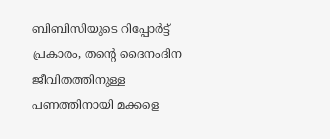ബിബിസിയുടെ റിപ്പോർട്ട് പ്രകാരം, തന്‍റെ ദൈനംദിന ജീവിതത്തിനുള്ള പണത്തിനായി മക്കളെ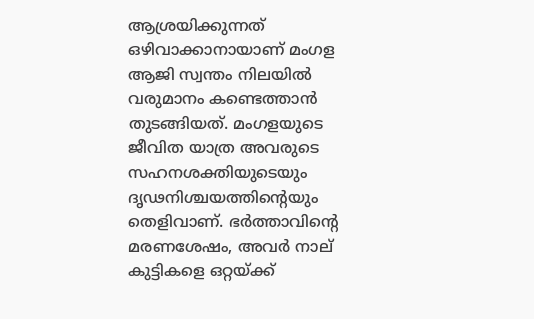ആശ്രയിക്കുന്നത് ഒഴിവാക്കാനായാണ് മംഗള ആജി സ്വന്തം നിലയിൽ വരുമാനം കണ്ടെത്താൻ തുടങ്ങിയത്. മംഗളയുടെ ജീവിത യാത്ര അവരുടെ സഹനശക്തിയുടെയും ദൃഢനിശ്ചയത്തിന്‍റെയും തെളിവാണ്. ഭർത്താവിന്‍റെ മരണശേഷം, അവർ നാല് കുട്ടികളെ ഒറ്റയ്ക്ക്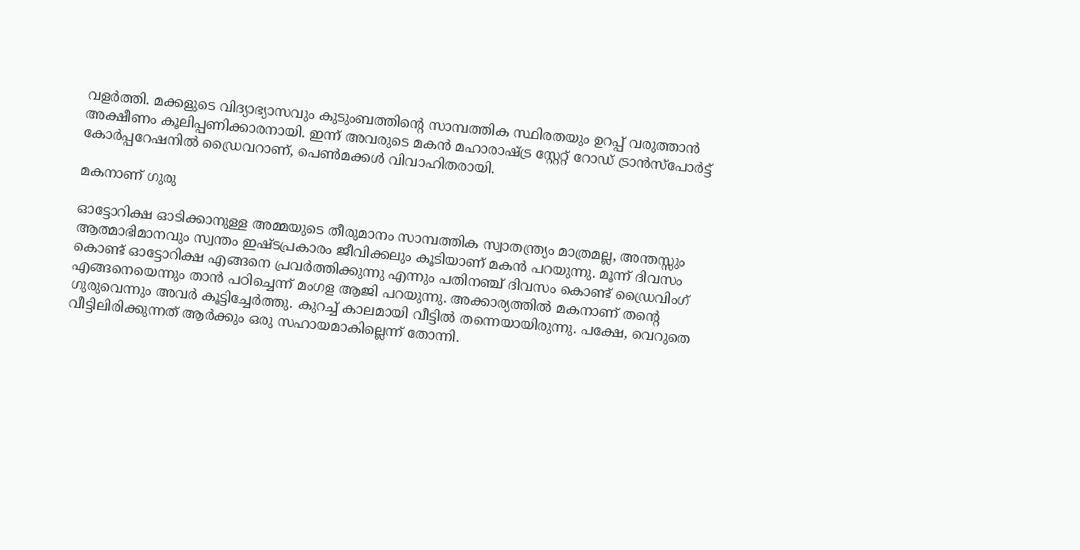വളർത്തി. മക്കളുടെ വിദ്യാഭ്യാസവും കുടുംബത്തിന്‍റെ സാമ്പത്തിക സ്ഥിരതയും ഉറപ്പ് വരുത്താൻ അക്ഷീണം കൂലിപ്പണിക്കാരനായി. ഇന്ന് അവരുടെ മകൻ മഹാരാഷ്ട്ര സ്റ്റേറ്റ് റോഡ് ട്രാൻസ്പോർട്ട് കോർപ്പറേഷനിൽ ഡ്രൈവറാണ്, പെൺമക്കൾ വിവാഹിതരായി.

മകനാണ് ഗുരു

ഓട്ടോറിക്ഷ ഓടിക്കാനുള്ള അമ്മയുടെ തീരുമാനം സാമ്പത്തിക സ്വാതന്ത്ര്യം മാത്രമല്ല, അന്തസ്സും ആത്മാഭിമാനവും സ്വന്തം ഇഷ്ടപ്രകാരം ജീവിക്കലും കൂടിയാണ് മകന്‍ പറയുന്നു. മൂന്ന് ദിവസം കൊണ്ട് ഓട്ടോറിക്ഷ എങ്ങനെ പ്രവർത്തിക്കുന്നു എന്നും പതിനഞ്ച് ദിവസം കൊണ്ട് ഡ്രൈവിംഗ് എങ്ങനെയെന്നും താൻ പഠിച്ചെന്ന് മംഗള ആജി പറയുന്നു. അക്കാര്യത്തിൽ മകനാണ് തന്‍റെ ഗുരുവെന്നും അവർ കൂട്ടിച്ചേർത്തു. കുറച്ച് കാലമായി വീട്ടിൽ തന്നെയായിരുന്നു. പക്ഷേ, വെറുതെ വീട്ടിലിരിക്കുന്നത് ആർക്കും ഒരു സഹായമാകില്ലെന്ന് തോന്നി.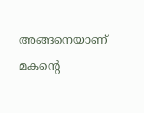അങ്ങനെയാണ് മകന്‍റെ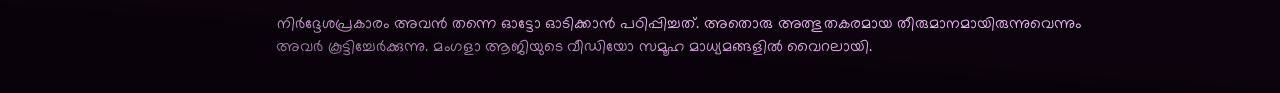നിർദ്ദേശപ്രകാരം അവന്‍ തന്നെ ഓട്ടോ ഓടിക്കാൻ പഠിപ്പിച്ചത്. അതൊരു അത്ഭുതകരമായ തീരുമാനമായിരുന്നുവെന്നും അവർ കൂട്ടിച്ചേർക്കുന്നു. മംഗളാ ആജിയുടെ വീഡിയോ സമൂഹ മാധ്യമങ്ങളിൽ വൈറലായി.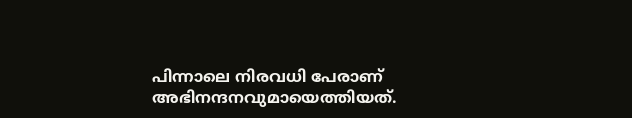പിന്നാലെ നിരവധി പേരാണ് അഭിനന്ദനവുമായെത്തിയത്.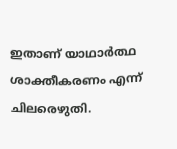ഇതാണ് യാഥാർത്ഥ ശാക്തീകരണം എന്ന് ചിലരെഴുതി.